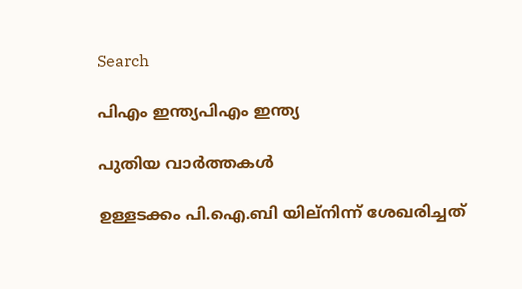Search

പിഎം ഇന്ത്യപിഎം ഇന്ത്യ

പുതിയ വാർത്തകൾ

ഉള്ളടക്കം പി.ഐ.ബി യില്നിന്ന് ശേഖരിച്ചത്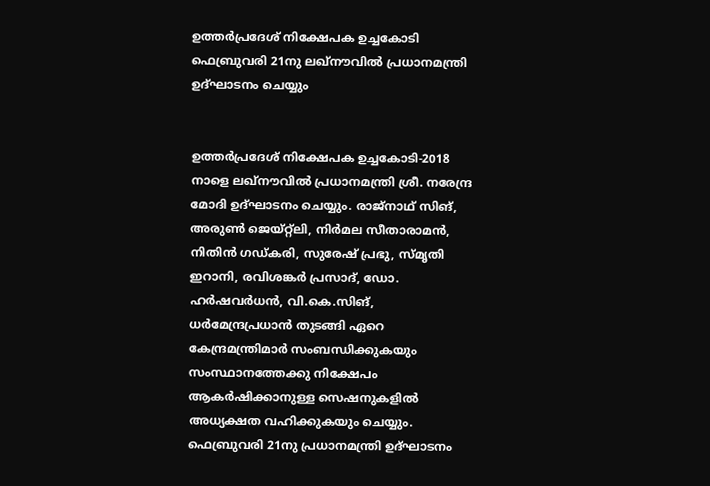ഉത്തര്‍പ്രദേശ് നിക്ഷേപക ഉച്ചകോടി ഫെബ്രുവരി 21നു ലഖ്‌നൗവില്‍ പ്രധാനമന്ത്രി ഉദ്ഘാടനം ചെയ്യും


ഉത്തര്‍പ്രദേശ് നിക്ഷേപക ഉച്ചകോടി-2018 നാളെ ലഖ്‌നൗവില്‍ പ്രധാനമന്ത്രി ശ്രീ. നരേന്ദ്ര മോദി ഉദ്ഘാടനം ചെയ്യും. രാജ്‌നാഥ് സിങ്, അരുണ്‍ ജെയ്റ്റ്‌ലി, നിര്‍മല സീതാരാമന്‍, നിതിന്‍ ഗഡ്കരി, സുരേഷ് പ്രഭു, സ്മൃതി ഇറാനി, രവിശങ്കര്‍ പ്രസാദ്, ഡോ. ഹര്‍ഷവര്‍ധന്‍, വി.കെ.സിങ്, ധര്‍മേന്ദ്രപ്രധാന്‍ തുടങ്ങി ഏറെ കേന്ദ്രമന്ത്രിമാര്‍ സംബന്ധിക്കുകയും സംസ്ഥാനത്തേക്കു നിക്ഷേപം ആകര്‍ഷിക്കാനുള്ള സെഷനുകളില്‍ അധ്യക്ഷത വഹിക്കുകയും ചെയ്യും. ഫെബ്രുവരി 21നു പ്രധാനമന്ത്രി ഉദ്ഘാടനം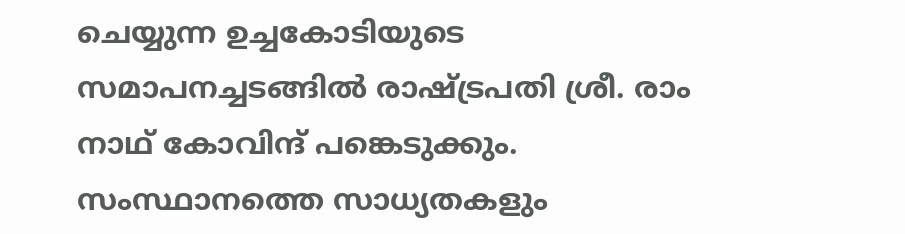ചെയ്യുന്ന ഉച്ചകോടിയുടെ സമാപനച്ചടങ്ങില്‍ രാഷ്ട്രപതി ശ്രീ. രാം നാഥ് കോവിന്ദ് പങ്കെടുക്കും.
സംസ്ഥാനത്തെ സാധ്യതകളും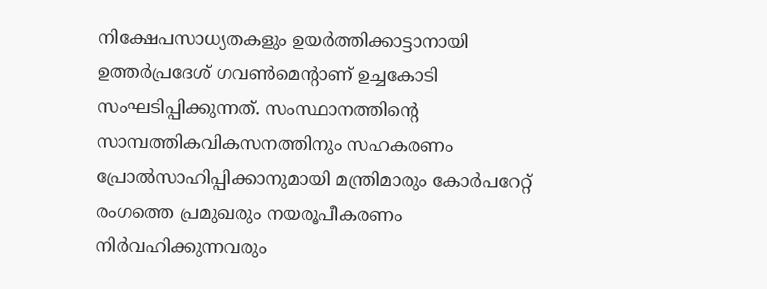നിക്ഷേപസാധ്യതകളും ഉയര്‍ത്തിക്കാട്ടാനായി ഉത്തര്‍പ്രദേശ് ഗവണ്‍മെന്റാണ് ഉച്ചകോടി സംഘടിപ്പിക്കുന്നത്. സംസ്ഥാനത്തിന്റെ സാമ്പത്തികവികസനത്തിനും സഹകരണം പ്രോല്‍സാഹിപ്പിക്കാനുമായി മന്ത്രിമാരും കോര്‍പറേറ്റ് രംഗത്തെ പ്രമുഖരും നയരൂപീകരണം നിര്‍വഹിക്കുന്നവരും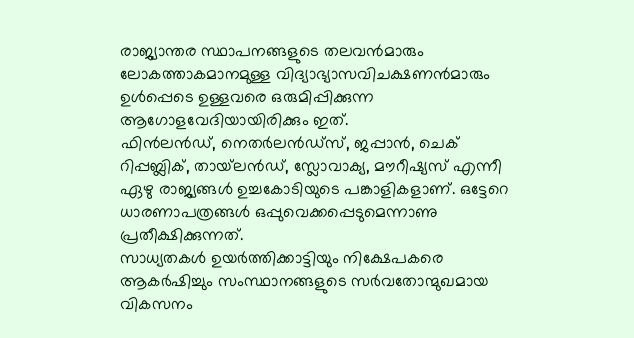രാജ്യാന്തര സ്ഥാപനങ്ങളുടെ തലവന്‍മാരും ലോകത്താകമാനമുള്ള വിദ്യാഭ്യാസവിചക്ഷണന്‍മാരും ഉള്‍പ്പെടെ ഉള്ളവരെ ഒരുമിപ്പിക്കുന്ന ആഗോളവേദിയായിരിക്കും ഇത്.
ഫിന്‍ലന്‍ഡ്, നെതര്‍ലന്‍ഡ്‌സ്, ജപ്പാന്‍, ചെക് റിപ്പബ്ലിക്, തായ്‌ലന്‍ഡ്, സ്ലോവാക്യ, മൗറീഷ്യസ് എന്നീ ഏഴു രാജ്യങ്ങള്‍ ഉച്ചകോടിയുടെ പങ്കാളികളാണ്. ഒട്ടേറെ ധാരണാപത്രങ്ങള്‍ ഒപ്പുവെക്കപ്പെടുമെന്നാണു പ്രതീക്ഷിക്കുന്നത്.
സാധ്യതകള്‍ ഉയര്‍ത്തിക്കാട്ടിയും നിക്ഷേപകരെ ആകര്‍ഷിച്ചും സംസ്ഥാനങ്ങളുടെ സര്‍വതോന്മുഖമായ വികസനം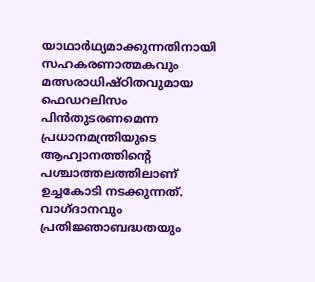യാഥാര്‍ഥ്യമാക്കുന്നതിനായി സഹകരണാത്മകവും മത്സരാധിഷ്ഠിതവുമായ ഫെഡറലിസം പിന്‍തുടരണമെന്ന പ്രധാനമന്ത്രിയുടെ ആഹ്വാനത്തിന്റെ പശ്ചാത്തലത്തിലാണ് ഉച്ചകോടി നടക്കുന്നത്. വാഗ്ദാനവും പ്രതിജ്ഞാബദ്ധതയും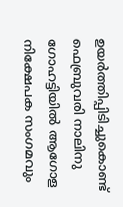ഉയര്‍ത്തിപ്പിടിച്ചുകൊണ്ട് ഫെബ്രുവരി നാലിനു ഗോഹട്ടിയില്‍ ആഗോള നിക്ഷേപക സംഗമവും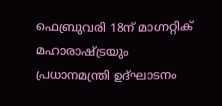ഫെബ്രുവരി 18ന് മാഗ്നറ്റിക് മഹാരാഷ്ട്രയും പ്രധാനമന്ത്രി ഉദ്ഘാടനം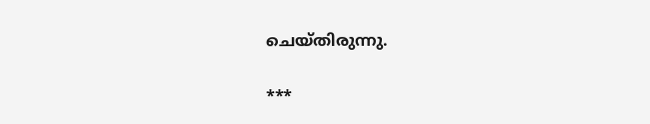ചെയ്തിരുന്നു.

***